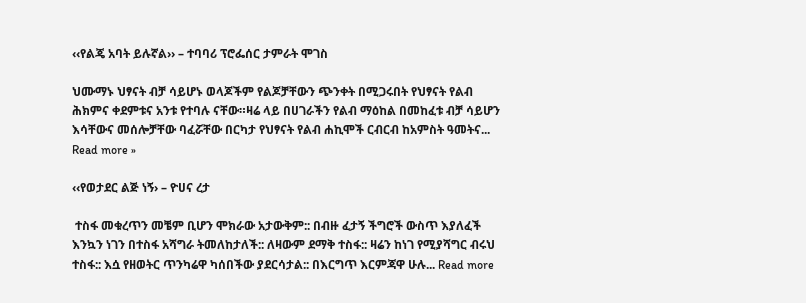‹‹የልጄ አባት ይሉኛል›› – ተባባሪ ፕሮፌሰር ታምራት ሞገስ

ህሙማኑ ህፃናት ብቻ ሳይሆኑ ወላጆችም የልጆቻቸውን ጭንቀት በሚጋሩበት የህፃናት የልብ ሕክምና ቀደምቱና አንቱ የተባሉ ናቸው።ዛሬ ላይ በሀገራችን የልብ ማዕከል በመከፈቱ ብቻ ሳይሆን እሳቸውና መሰሎቻቸው ባፈሯቸው በርካታ የህፃናት የልብ ሐኪሞች ርብርብ ከአምስት ዓመትና... Read more »

‹‹የወታደር ልጅ ነኝ› – ዮሀና ረታ

 ተስፋ መቁረጥን መቼም ቢሆን ሞክራው አታውቅም:: በብዙ ፈታኝ ችግሮች ውስጥ እያለፈች እንኳን ነገን በተስፋ አሻግራ ትመለከታለች:: ለዛውም ደማቅ ተስፋ:: ዛሬን ከነገ የሚያሻግር ብሩህ ተስፋ:: እሷ የዘወትር ጥንካሬዋ ካሰበችው ያደርሳታል:: በእርግጥ እርምጃዋ ሁሉ... Read more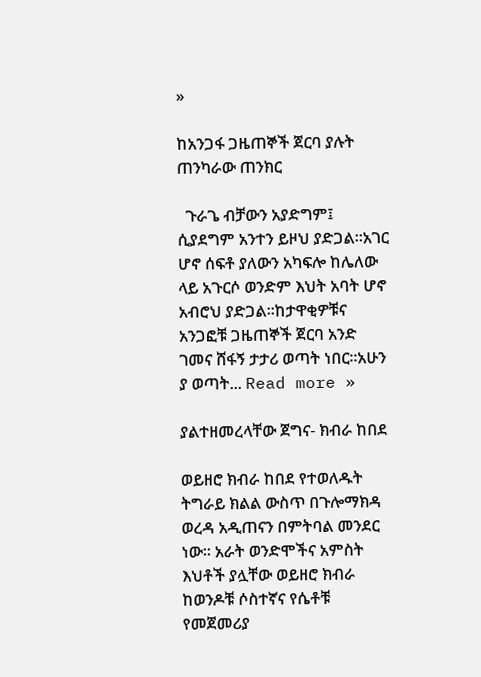»

ከአንጋፋ ጋዜጠኞች ጀርባ ያሉት ጠንካራው ጠንክር

  ጉራጌ ብቻውን አያድግም፤ ሲያደግም አንተን ይዞህ ያድጋል።አገር ሆኖ ሰፍቶ ያለውን አካፍሎ ከሌለው ላይ አጉርሶ ወንድም እህት አባት ሆኖ አብሮህ ያድጋል።ከታዋቂዎቹና አንጋፎቹ ጋዜጠኞች ጀርባ አንድ ገመና ሸፋኝ ታታሪ ወጣት ነበር።አሁን ያ ወጣት... Read more »

ያልተዘመረላቸው ጀግና- ክብራ ከበደ

ወይዘሮ ክብራ ከበደ የተወለዱት ትግራይ ክልል ውስጥ በጉሎማክዳ ወረዳ አዲጠናን በምትባል መንደር ነው። አራት ወንድሞችና አምስት እህቶች ያሏቸው ወይዘሮ ክብራ ከወንዶቹ ሶስተኛና የሴቶቹ የመጀመሪያ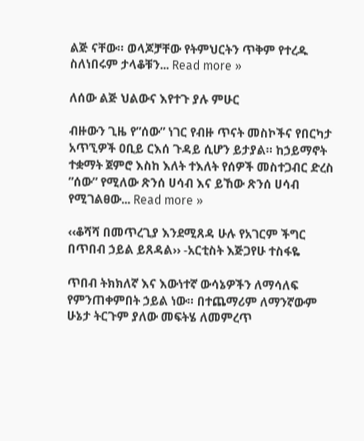ልጅ ናቸው። ወላጆቻቸው የትምህርትን ጥቅም የተረዱ ስለነበሩም ታላቆቹን... Read more »

ለሰው ልጅ ህልውና እየተጉ ያሉ ምሁር

ብዙውን ጊዜ የ”ሰው” ነገር የብዙ ጥናት መስኮችና የበርካታ አጥኚዎች ዐቢይ ርእሰ ጉዳይ ሲሆን ይታያል። ከኃይማኖት ተቋማት ጀምሮ እስከ እለት ተእለት የሰዎች መስተጋብር ድረስ ”ሰው” የሚለው ጽንሰ ሀሳብ እና ይኸው ጽንሰ ሀሳብ የሚገልፀው... Read more »

‹‹ቆሻሻ በመጥረጊያ እንደሚጸዳ ሁሉ የአገርም ችግር በጥበብ ኃይል ይጸዳል›› -አርቲስት እጅጋየሁ ተስፋዬ

ጥበብ ትክክለኛ እና እውነተኛ ውሳኔዎችን ለማሳለፍ የምንጠቀምበት ኃይል ነው። በተጨማሪም ለማንኛውም ሁኔታ ትርጉም ያለው መፍትሄ ለመምረጥ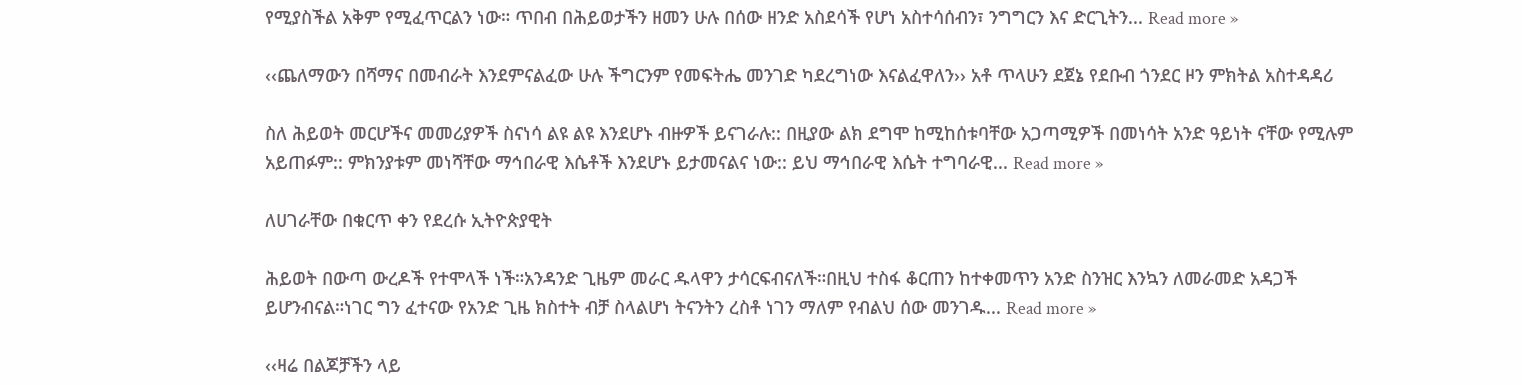የሚያስችል አቅም የሚፈጥርልን ነው። ጥበብ በሕይወታችን ዘመን ሁሉ በሰው ዘንድ አስደሳች የሆነ አስተሳሰብን፣ ንግግርን እና ድርጊትን... Read more »

‹‹ጨለማውን በሻማና በመብራት እንደምናልፈው ሁሉ ችግርንም የመፍትሔ መንገድ ካደረግነው እናልፈዋለን›› አቶ ጥላሁን ደጀኔ የደቡብ ጎንደር ዞን ምክትል አስተዳዳሪ

ስለ ሕይወት መርሆችና መመሪያዎች ስናነሳ ልዩ ልዩ እንደሆኑ ብዙዎች ይናገራሉ:: በዚያው ልክ ደግሞ ከሚከሰቱባቸው አጋጣሚዎች በመነሳት አንድ ዓይነት ናቸው የሚሉም አይጠፉም:: ምክንያቱም መነሻቸው ማኅበራዊ እሴቶች እንደሆኑ ይታመናልና ነው:: ይህ ማኅበራዊ እሴት ተግባራዊ... Read more »

ለሀገራቸው በቁርጥ ቀን የደረሱ ኢትዮጵያዊት

ሕይወት በውጣ ውረዶች የተሞላች ነች።አንዳንድ ጊዜም መራር ዱላዋን ታሳርፍብናለች።በዚህ ተስፋ ቆርጠን ከተቀመጥን አንድ ስንዝር እንኳን ለመራመድ አዳጋች ይሆንብናል።ነገር ግን ፈተናው የአንድ ጊዜ ክስተት ብቻ ስላልሆነ ትናንትን ረስቶ ነገን ማለም የብልህ ሰው መንገዱ... Read more »

‹‹ዛሬ በልጆቻችን ላይ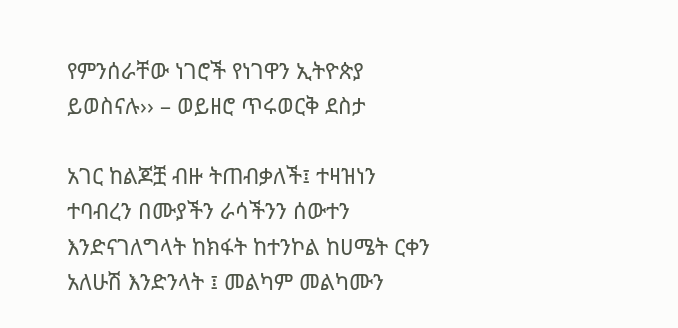የምንሰራቸው ነገሮች የነገዋን ኢትዮጵያ ይወስናሉ›› – ወይዘሮ ጥሩወርቅ ደስታ

አገር ከልጆቿ ብዙ ትጠብቃለች፤ ተዛዝነን ተባብረን በሙያችን ራሳችንን ሰውተን እንድናገለግላት ከክፋት ከተንኮል ከሀሜት ርቀን አለሁሽ እንድንላት ፤ መልካም መልካሙን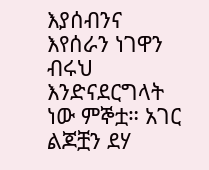እያሰብንና እየሰራን ነገዋን ብሩህ እንድናደርግላት ነው ምኞቷ። አገር ልጆቿን ደሃ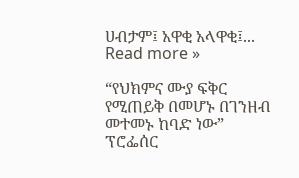ሀብታም፤ አዋቂ አላዋቂ፤... Read more »

“የህክምና ሙያ ፍቅር የሚጠይቅ በመሆኑ በገንዘብ መተመኑ ከባድ ነው” ፕሮፌሰር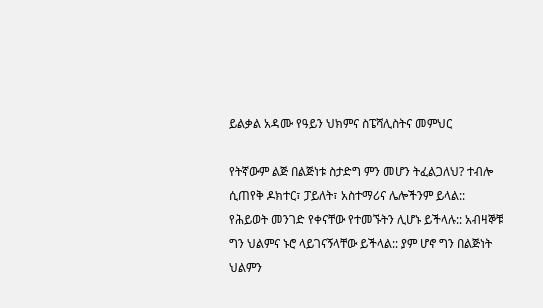ይልቃል አዳሙ የዓይን ህክምና ስፔሻሊስትና መምህር

የትኛውም ልጅ በልጅነቱ ስታድግ ምን መሆን ትፈልጋለህ? ተብሎ ሲጠየቅ ዶክተር፣ ፓይለት፣ አስተማሪና ሌሎችንም ይላል:: የሕይወት መንገድ የቀናቸው የተመኙትን ሊሆኑ ይችላሉ:: አብዛኞቹ ግን ህልምና ኑሮ ላይገናኝላቸው ይችላል:: ያም ሆኖ ግን በልጅነት ህልምን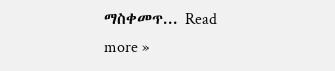ማስቀመጥ... Read more »